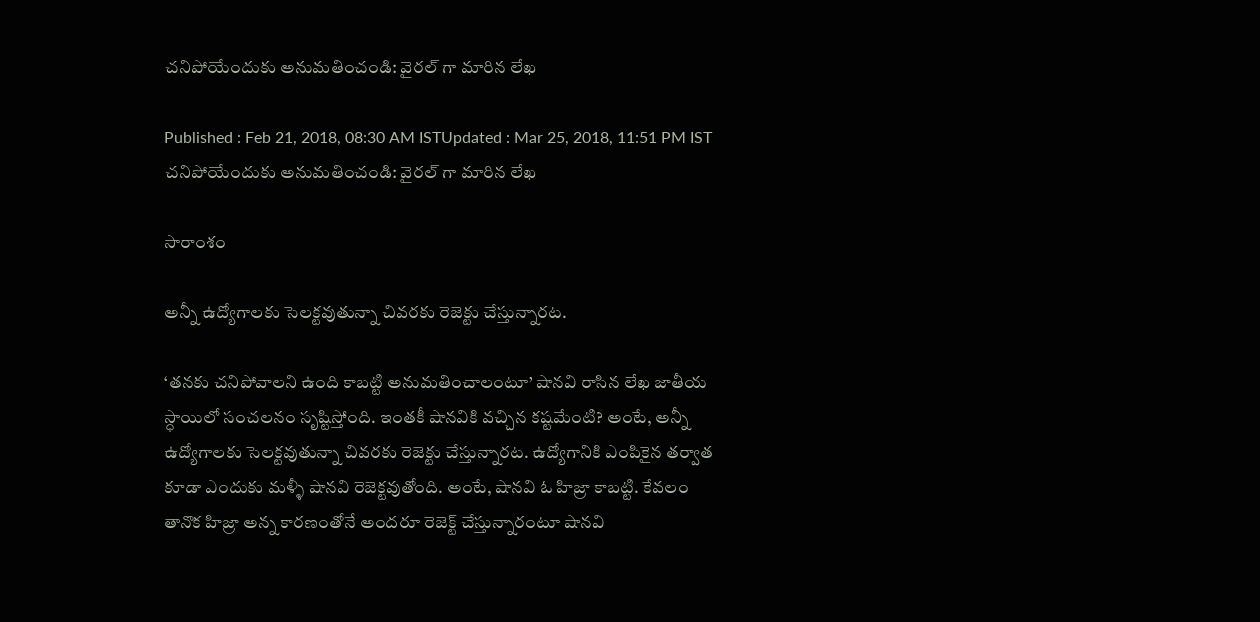చనిపోయేందుకు అనుమతించండి: వైరల్ గా మారిన లేఖ

Published : Feb 21, 2018, 08:30 AM ISTUpdated : Mar 25, 2018, 11:51 PM IST
చనిపోయేందుకు అనుమతించండి: వైరల్ గా మారిన లేఖ

సారాంశం

అన్నీ ఉద్యోగాలకు సెలక్టవుతున్నా చివరకు రెజెక్టు చేస్తున్నారట.

‘తనకు చనిపోవాలని ఉంది కాబట్టి అనుమతించాలంటూ’ షానవి రాసిన లేఖ జాతీయ స్ధాయిలో సంచలనం సృష్టిస్తోంది. ఇంతకీ షానవికి వచ్చిన కష్టమేంటి? అంటే, అన్నీ ఉద్యోగాలకు సెలక్టవుతున్నా చివరకు రెజెక్టు చేస్తున్నారట. ఉద్యోగానికి ఎంపికైన తర్వాత కూడా ఎందుకు మళ్ళీ షానవి రెజెక్టవుతోంది. అంటే, షానవి ఓ హిజ్రా కాబట్టి. కేవలం తానొక హిజ్రా అన్న కారణంతోనే అందరూ రెజెక్ట్ చేస్తున్నారంటూ షానవి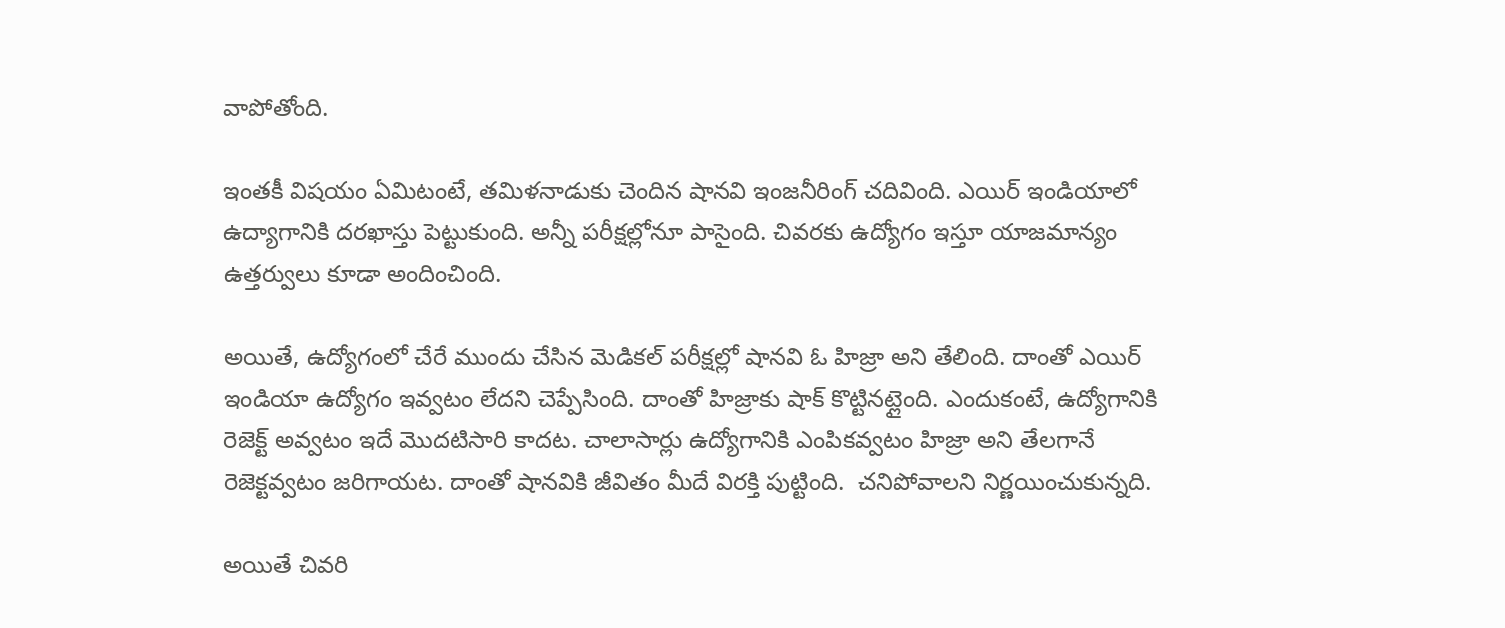వాపోతోంది.

ఇంతకీ విషయం ఏమిటంటే, తమిళనాడుకు చెందిన షానవి ఇంజనీరింగ్ చదివింది. ఎయిర్ ఇండియాలో ఉద్యాగానికి దరఖాస్తు పెట్టుకుంది. అన్నీ పరీక్షల్లోనూ పాసైంది. చివరకు ఉద్యోగం ఇస్తూ యాజమాన్యం ఉత్తర్వులు కూడా అందించింది.

అయితే, ఉద్యోగంలో చేరే ముందు చేసిన మెడికల్ పరీక్షల్లో షానవి ఓ హిజ్రా అని తేలింది. దాంతో ఎయిర్ ఇండియా ఉద్యోగం ఇవ్వటం లేదని చెప్పేసింది. దాంతో హిజ్రాకు షాక్ కొట్టినట్లైంది. ఎందుకంటే, ఉద్యోగానికి రెజెక్ట్ అవ్వటం ఇదే మొదటిసారి కాదట. చాలాసార్లు ఉద్యోగానికి ఎంపికవ్వటం హిజ్రా అని తేలగానే రెజెక్టవ్వటం జరిగాయట. దాంతో షానవికి జీవితం మీదే విరక్తి పుట్టింది.  చనిపోవాలని నిర్ణయించుకున్నది.

అయితే చివరి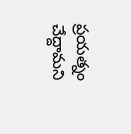ప్రయత్నం చేద్దామని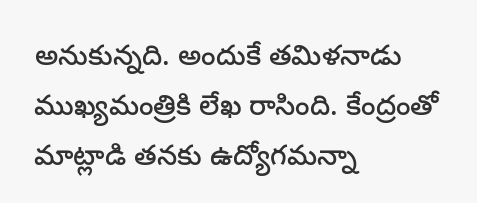అనుకున్నది. అందుకే తమిళనాడు ముఖ్యమంత్రికి లేఖ రాసింది. కేంద్రంతో మాట్లాడి తనకు ఉద్యోగమన్నా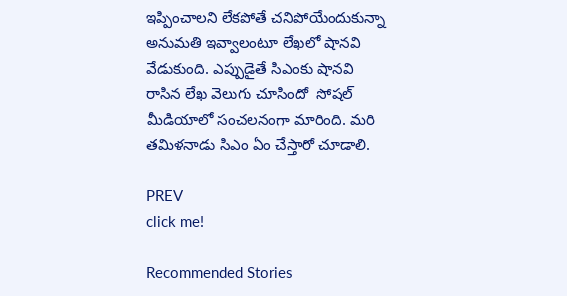ఇప్పించాలని లేకపోతే చనిపోయేందుకున్నా అనుమతి ఇవ్వాలంటూ లేఖలో షానవి వేడుకుంది. ఎప్పుడైతే సిఎంకు షానవి రాసిన లేఖ వెలుగు చూసిందో  సోషల్ మీడియాలో సంచలనంగా మారింది. మరి తమిళనాడు సిఎం ఏం చేస్తారో చూడాలి.

PREV
click me!

Recommended Stories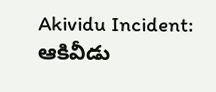Akividu Incident: ఆకివీడు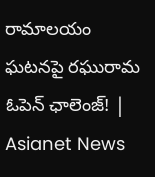రామాలయం ఘటనపై రఘురామ ఓపెన్ ఛాలెంజ్! | Asianet News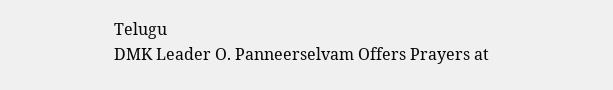Telugu
DMK Leader O. Panneerselvam Offers Prayers at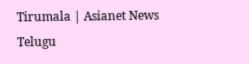Tirumala | Asianet News Telugu